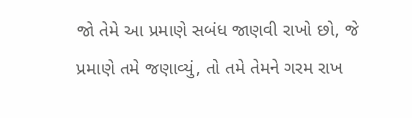જો તેમે આ પ્રમાણે સબંધ જાણવી રાખો છો, જે પ્રમાણે તમે જણાવ્યું, તો તમે તેમને ગરમ રાખ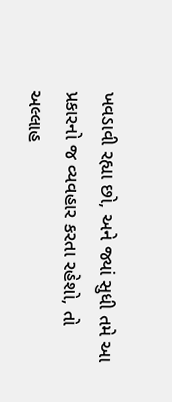ખવડાવી રહ્યા છો, અને જ્યાં સુધી તમે આ પ્રકારનો જ વ્યવહાર કરતા રહેશો, તો અલ્લાહ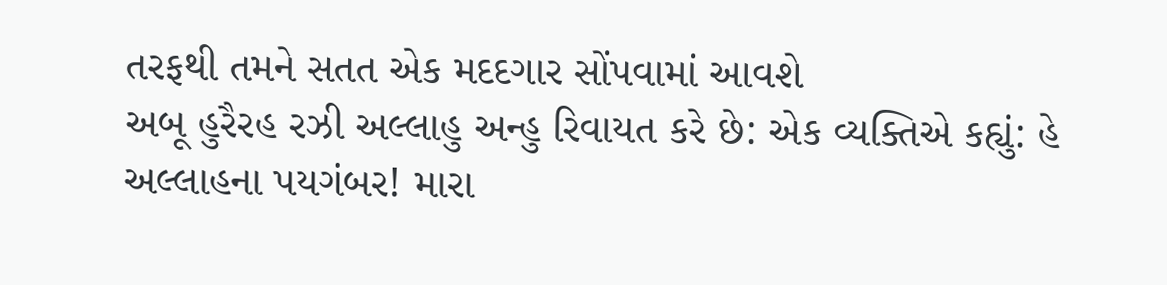તરફથી તમને સતત એક મદદગાર સોંપવામાં આવશે
અબૂ હુરૈરહ રઝી અલ્લાહુ અન્હુ રિવાયત કરે છે: એક વ્યક્તિએ કહ્યું: હે અલ્લાહના પયગંબર! મારા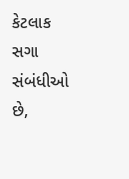કેટલાક સગા સંબંધીઓ છે,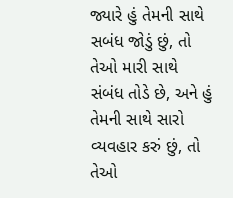જ્યારે હું તેમની સાથે સબંધ જોડું છું, તો તેઓ મારી સાથે સંબંધ તોડે છે, અને હું તેમની સાથે સારો વ્યવહાર કરું છું, તો તેઓ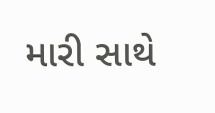મારી સાથે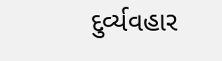દુર્વ્યવહાર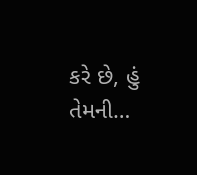કરે છે, હું તેમની…